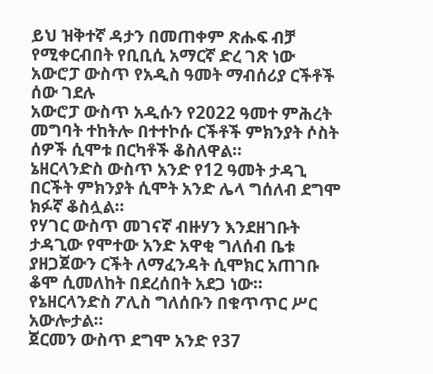ይህ ዝቅተኛ ዳታን በመጠቀም ጽሑፍ ብቻ የሚቀርብበት የቢቢሲ አማርኛ ድረ ገጽ ነው
አውሮፓ ውስጥ የአዲስ ዓመት ማብሰሪያ ርችቶች ሰው ገደሉ
አውሮፓ ውስጥ አዲሱን የ2022 ዓመተ ምሕረት መግባት ተከትሎ በተተኮሱ ርችቶች ምክንያት ሶስት ሰዎች ሲሞቱ በርካቶች ቆስለዋል።
ኔዘርላንድስ ውስጥ አንድ የ12 ዓመት ታዳጊ በርችት ምክንያት ሲሞት አንድ ሌላ ግሰለብ ደግሞ ክፉኛ ቆስሏል።
የሃገር ውስጥ መገናኛ ብዙሃን እንደዘገቡት ታዳጊው የሞተው አንድ አዋቂ ግለሰብ ቤቱ ያዘጋጀውን ርችት ለማፈንዳት ሲሞክር አጠገቡ ቆሞ ሲመለከት በደረሰበት አደጋ ነው።
የኔዘርላንድስ ፖሊስ ግለሰቡን በቁጥጥር ሥር አውሎታል።
ጀርመን ውስጥ ደግሞ አንድ የ37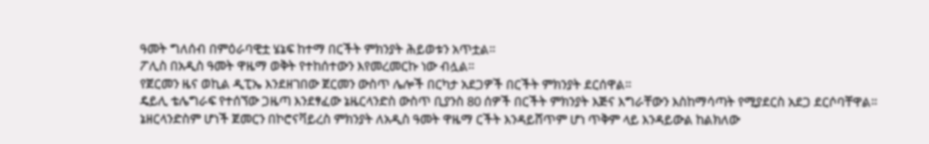ዓመት ግለሰብ በምዕራባዊቷ ሄኔፍ ከተማ በርችት ምክንያት ሕይወቱን አጥቷል።
ፖሊስ በአዲስ ዓመት ዋዜማ ወቅት የተከሰተውን እየመረመርኩ ነው ብሏል።
የጀርመን ዜና ወኪል ዲፒኤ እንደዘገበው ጀርመን ውስጥ ሌሎች በርካታ አደጋዎች በርችት ምክንያት ደርሰዋል።
ዴይሊ ቴሌግራፍ የተሰኘው ጋዜጣ እንደፃፈው ኔዜርላንድስ ውስጥ ቢያንስ 80 ሰዎች በርችት ምክንያት እጅና እግራቸውን እስከማሳጣት የሚያደርስ አደጋ ደርሶባቸዋል።
ኔዘርላንድስም ሆነች ጀመርን በኮሮናቫይረስ ምክንያት ለአዲስ ዓመት ዋዜማ ርችት እንዳይሸጥም ሆነ ጥቅም ላይ እንዳይውል ከልክለው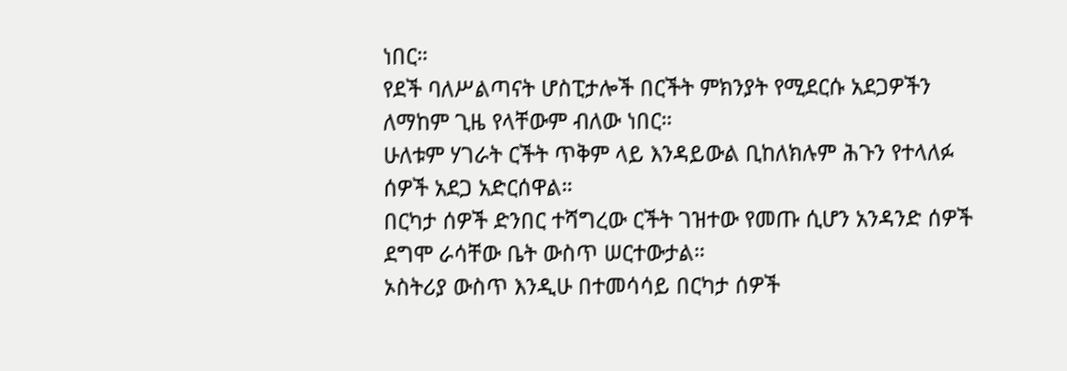ነበር።
የደች ባለሥልጣናት ሆስፒታሎች በርችት ምክንያት የሚደርሱ አደጋዎችን ለማከም ጊዜ የላቸውም ብለው ነበር።
ሁለቱም ሃገራት ርችት ጥቅም ላይ እንዳይውል ቢከለክሉም ሕጉን የተላለፉ ሰዎች አደጋ አድርሰዋል።
በርካታ ሰዎች ድንበር ተሻግረው ርችት ገዝተው የመጡ ሲሆን አንዳንድ ሰዎች ደግሞ ራሳቸው ቤት ውስጥ ሠርተውታል።
ኦስትሪያ ውስጥ እንዲሁ በተመሳሳይ በርካታ ሰዎች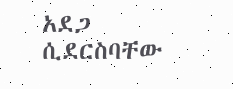አደጋ ሲደርስባቸው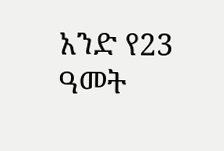አንድ የ23 ዓመት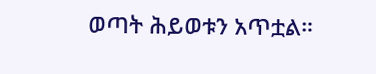ወጣት ሕይወቱን አጥቷል።